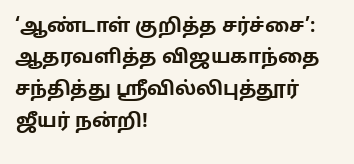‘ஆண்டாள் குறித்த சர்ச்சை’: ஆதரவளித்த விஜயகாந்தை சந்தித்து ஸ்ரீவில்லிபுத்தூர் ஜீயர் நன்றி!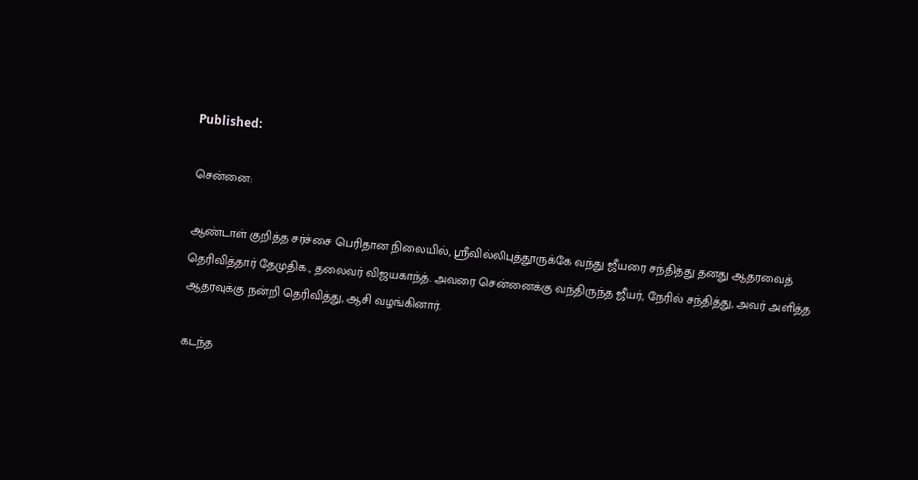Published:

சென்னை:

ஆண்டாள் குறித்த சர்ச்சை பெரிதான நிலையில், ஸ்ரீவில்லிபுத்தூருக்கே வந்து ஜீயரை சந்தித்து தனது ஆதரவைத் தெரிவித்தார் தேமுதிக., தலைவர் விஜயகாந்த். அவரை சென்னைக்கு வந்திருந்த ஜீயர், நேரில் சந்தித்து, அவர் அளித்த ஆதரவுக்கு நன்றி தெரிவித்து, ஆசி வழங்கினார்.

கடந்த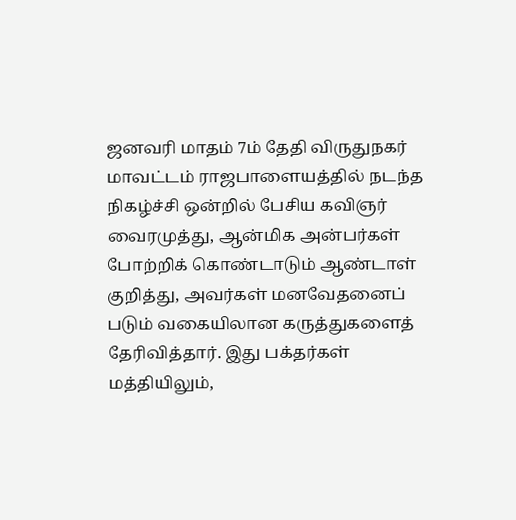ஜனவரி மாதம் 7ம் தேதி விருதுநகர் மாவட்டம் ராஜபாளையத்தில் நடந்த நிகழ்ச்சி ஒன்றில் பேசிய கவிஞர் வைரமுத்து, ஆன்மிக அன்பர்கள் போற்றிக் கொண்டாடும் ஆண்டாள் குறித்து, அவர்கள் மனவேதனைப் படும் வகையிலான கருத்துகளைத் தேரிவித்தார். இது பக்தர்கள் மத்தியிலும்,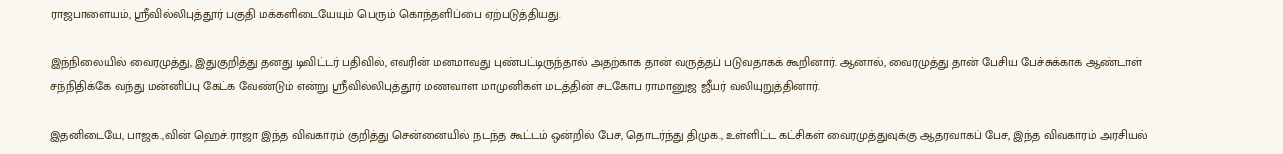ராஜபாளையம், ஸ்ரீவில்லிபுத்தூர் பகுதி மக்களிடையேயும் பெரும் கொந்தளிப்பை ஏற்படுத்தியது.

இந்நிலையில் வைரமுத்து, இதுகுறித்து தனது டிவிட்டர் பதிவில், எவரின் மனமாவது புண்பட்டிருந்தால் அதற்காக தான் வருத்தப் படுவதாகக் கூறினார். ஆனால், வைரமுத்து தான் பேசிய பேச்சுக்காக ஆண்டாள் சந்நிதிக்கே வந்து மன்னிப்பு கேட்க வேண்டும் என்று ஸ்ரீவில்லிபுத்தூர் மணவாள மாமுனிகள் மடத்தின் சடகோப ராமானுஜ ஜீயர் வலியுறுத்தினார்.

இதனிடையே, பாஜக.,வின் ஹெச்.ராஜா இந்த விவகாரம் குறித்து சென்னையில் நடந்த கூட்டம் ஒன்றில் பேச, தொடர்ந்து திமுக., உள்ளிட்ட கட்சிகள் வைரமுத்துவுக்கு ஆதரவாகப் பேச, இந்த விவகாரம் அரசியல்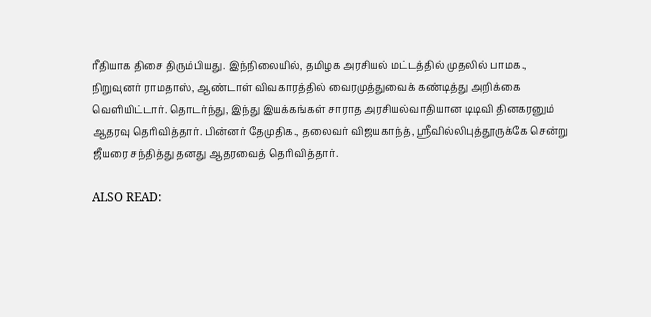ரீதியாக திசை திரும்பியது. இந்நிலையில், தமிழக அரசியல் மட்டத்தில் முதலில் பாமக., நிறுவுனர் ராமதாஸ், ஆண்டாள் விவகாரத்தில் வைரமுத்துவைக் கண்டித்து அறிக்கை வெளியிட்டார். தொடர்ந்து, இந்து இயக்கங்கள் சாராத அரசியல்வாதியான டிடிவி தினகரனும் ஆதரவு தெரிவித்தார். பின்னர் தேமுதிக., தலைவர் விஜயகாந்த், ஸ்ரீவில்லிபுத்தூருக்கே சென்று ஜீயரை சந்தித்து தனது ஆதரவைத் தெரிவித்தார்.

ALSO READ: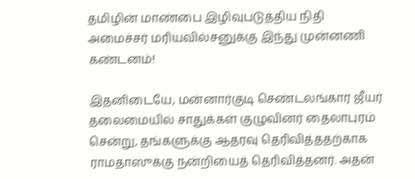தமிழின் மாண்பை இழிவுபடுத்திய நிதி அமைச்சர் மரியவில்சனுக்கு இந்து முன்னணி கண்டனம்!

இதனிடையே, மன்னார்குடி செண்டலங்கார ஜீயர் தலைமையில் சாதுக்கள் குழுவினர் தைலாபுரம் சென்று, தங்களுக்கு ஆதரவு தெரிவித்ததற்காக ராமதாஸுக்கு நன்றியைத் தெரிவித்தனர். அதன்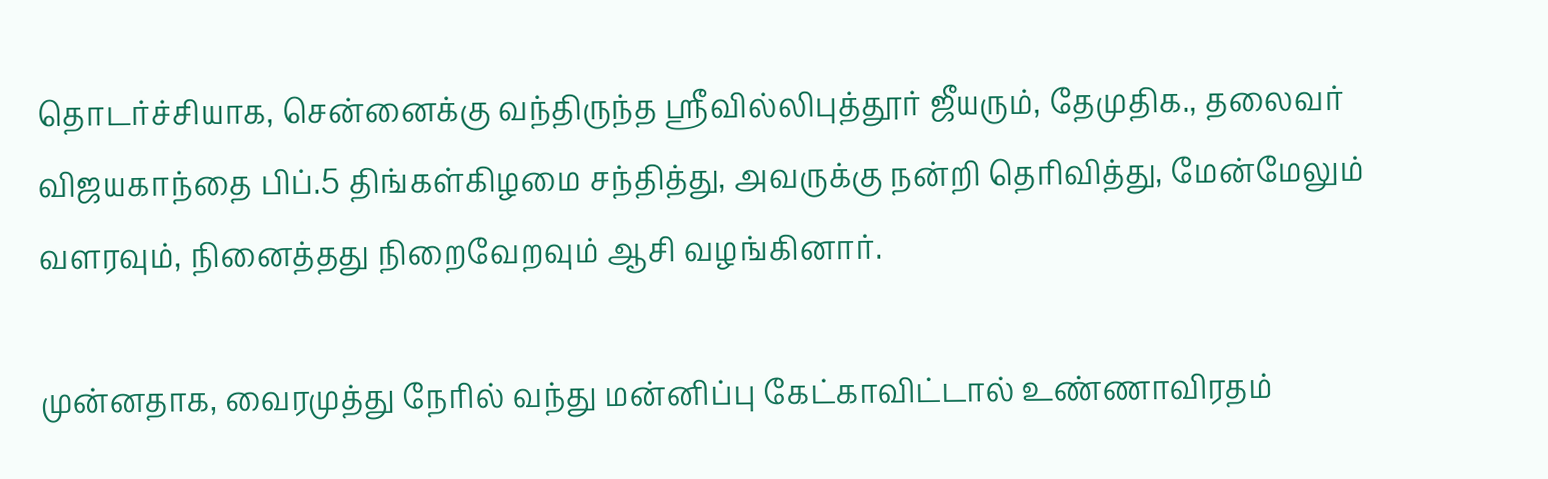தொடர்ச்சியாக, சென்னைக்கு வந்திருந்த ஸ்ரீவில்லிபுத்தூர் ஜீயரும், தேமுதிக., தலைவர் விஜயகாந்தை பிப்.5 திங்கள்கிழமை சந்தித்து, அவருக்கு நன்றி தெரிவித்து, மேன்மேலும் வளரவும், நினைத்தது நிறைவேறவும் ஆசி வழங்கினார்.

முன்னதாக, வைரமுத்து நேரில் வந்து மன்னிப்பு கேட்காவிட்டால் உண்ணாவிரதம்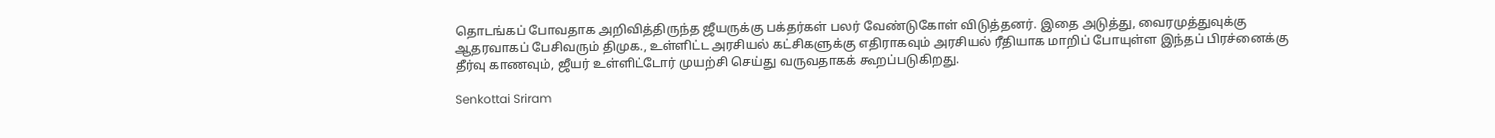தொடங்கப் போவதாக அறிவித்திருந்த ஜீயருக்கு பக்தர்கள் பலர் வேண்டுகோள் விடுத்தனர். இதை அடுத்து, வைரமுத்துவுக்கு ஆதரவாகப் பேசிவரும் திமுக., உள்ளிட்ட அரசியல் கட்சிகளுக்கு எதிராகவும் அரசியல் ரீதியாக மாறிப் போயுள்ள இந்தப் பிரச்னைக்கு தீர்வு காணவும், ஜீயர் உள்ளிட்டோர் முயற்சி செய்து வருவதாகக் கூறப்படுகிறது.

Senkottai Sriram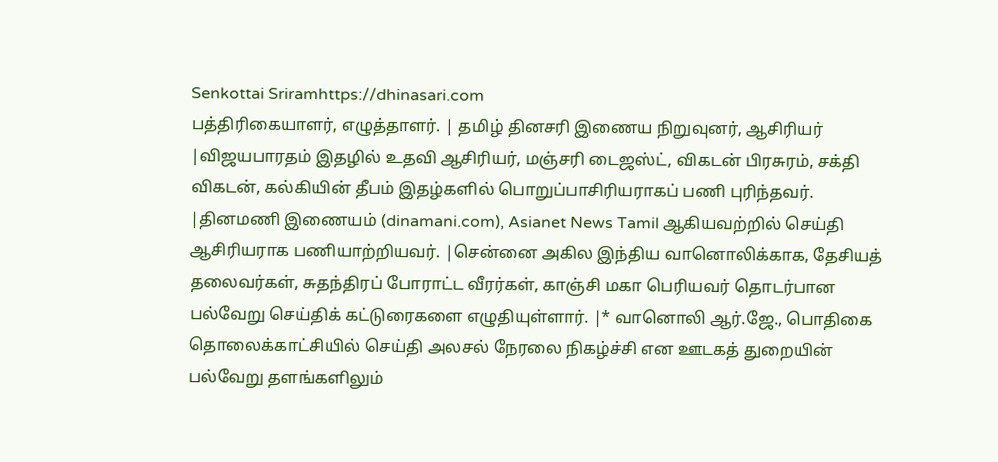Senkottai Sriramhttps://dhinasari.com
பத்திரிகையாளர், எழுத்தாளர். | தமிழ் தினசரி இணைய நிறுவுனர், ஆசிரியர் |விஜயபாரதம் இதழில் உதவி ஆசிரியர், மஞ்சரி டைஜஸ்ட், விகடன் பிரசுரம், சக்தி விகடன், கல்கியின் தீபம் இதழ்களில் பொறுப்பாசிரியராகப் பணி புரிந்தவர். |தினமணி இணையம் (dinamani.com), Asianet News Tamil ஆகியவற்றில் செய்தி ஆசிரியராக பணியாற்றியவர். |சென்னை அகில இந்திய வானொலிக்காக, தேசியத் தலைவர்கள், சுதந்திரப் போராட்ட வீரர்கள், காஞ்சி மகா பெரியவர் தொடர்பான பல்வேறு செய்திக் கட்டுரைகளை எழுதியுள்ளார். |* வானொலி ஆர்.ஜே., பொதிகை தொலைக்காட்சியில் செய்தி அலசல் நேரலை நிகழ்ச்சி என ஊடகத் துறையின் பல்வேறு தளங்களிலும்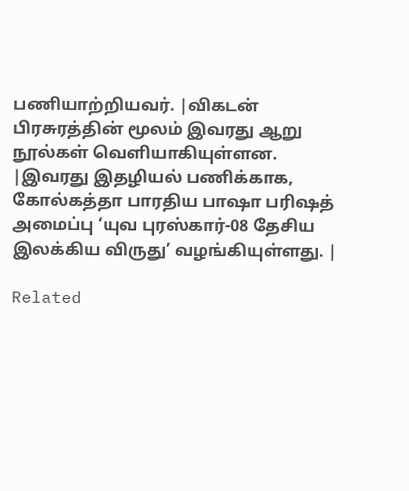பணியாற்றியவர். |விகடன் பிரசுரத்தின் மூலம் இவரது ஆறு நூல்கள் வெளியாகியுள்ளன. |இவரது இதழியல் பணிக்காக, கோல்கத்தா பாரதிய பாஷா பரிஷத் அமைப்பு ‘யுவ புரஸ்கார்-08 தேசிய இலக்கிய விருது’ வழங்கியுள்ளது. |

Related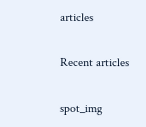articles

Recent articles

spot_img